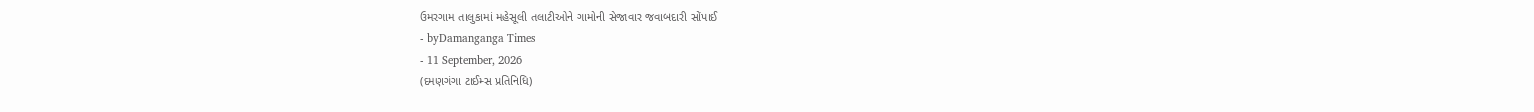ઉમરગામ તાલુકામાં મહેસૂલી તલાટીઓને ગામોની સેજાવાર જવાબદારી સોંપાઈ
- byDamanganga Times
- 11 September, 2026
(દમણગંગા ટાઈમ્સ પ્રતિનિધિ)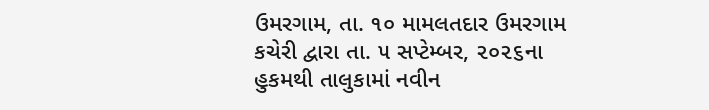ઉમરગામ, તા. ૧૦ મામલતદાર ઉમરગામ કચેરી દ્વારા તા. ૫ સપ્ટેમ્બર, ૨૦૨૬ના હુકમથી તાલુકામાં નવીન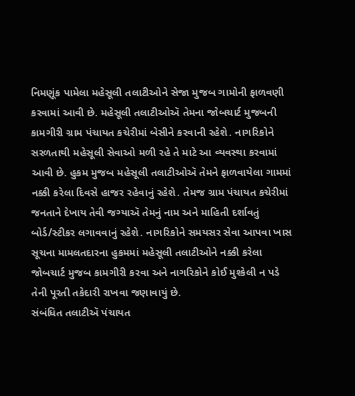નિમણૂંક પામેલા મહેસૂલી તલાટીઓને સેજા મુજબ ગામોની ફાળવણી કરવામાં આવી છે. મહેસૂલી તલાટીઓઍ તેમના જોબચાર્ટ મુજબની કામગીરી ગ્રામ પંચાયત કચેરીમાં બેસીને કરવાની રહેશે. નાગરિકોને સરળતાથી મહેસૂલી સેવાઓ મળી રહે તે માટે આ વ્યવસ્થા કરવામાં આવી છે. હુકમ મુજબ મહેસૂલી તલાટીઓઍ તેમને ફાળવાયેલા ગામમાં નક્કી કરેલા દિવસે હાજર રહેવાનું રહેશે. તેમજ ગ્રામ પંચાયત કચેરીમાં જનતાને દેખાય તેવી જગ્યાઍ તેમનું નામ અને માહિતી દર્શાવતું બોર્ડ/સ્ટીકર લગાવવાનું રહેશે. નાગરિકોને સમયસર સેવા આપવા ખાસ સૂચના મામલતદારના હુકમમાં મહેસૂલી તલાટીઓને નક્કી કરેલા જોબચાર્ટ મુજબ કામગીરી કરવા અને નાગરિકોને કોઈ મુશ્કેલી ન પડે તેની પૂરતી તકેદારી રાખવા જણાવાયું છે.
સંબંધિત તલાટીઍ પંચાયત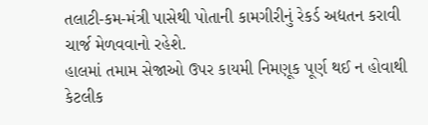તલાટી-કમ-મંત્રી પાસેથી પોતાની કામગીરીનું રેકર્ડ અદ્યતન કરાવી ચાર્જ મેળવવાનો રહેશે.
હાલમાં તમામ સેજાઓ ઉપર કાયમી નિમણૂક પૂર્ણ થઈ ન હોવાથી કેટલીક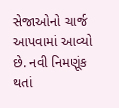સેજાઓનો ચાર્જ આપવામાં આવ્યો છે. નવી નિમણૂંક થતાં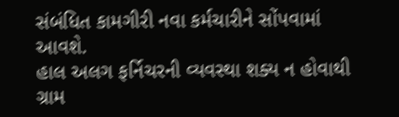સંબંધિત કામગીરી નવા કર્મચારીને સોંપવામાં આવશે.
હાલ અલગ ફર્નિચરની વ્યવસ્થા શક્ય ન હોવાથી ગ્રામ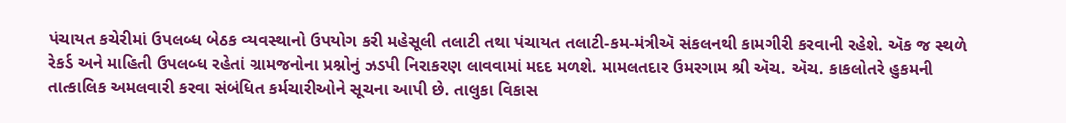પંચાયત કચેરીમાં ઉપલબ્ધ બેઠક વ્યવસ્થાનો ઉપયોગ કરી મહેસૂલી તલાટી તથા પંચાયત તલાટી-કમ-મંત્રીઍ સંકલનથી કામગીરી કરવાની રહેશે. ઍક જ સ્થળે રેકર્ડ અને માહિતી ઉપલબ્ધ રહેતાં ગ્રામજનોના પ્રશ્નોનું ઝડપી નિરાકરણ લાવવામાં મદદ મળશે. મામલતદાર ઉમરગામ શ્રી ઍચ. ઍચ. કાકલોતરે હુકમની તાત્કાલિક અમલવારી કરવા સંબંધિત કર્મચારીઓને સૂચના આપી છે. તાલુકા વિકાસ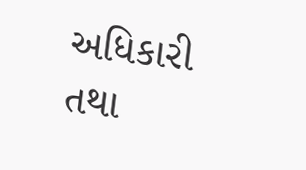અધિકારી તથા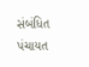સંબંધિત પંચાયત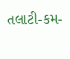તલાટી-કમ-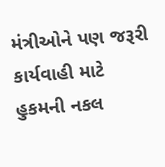મંત્રીઓને પણ જરૂરી કાર્યવાહી માટે હુકમની નકલ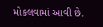મોકલવામાં આવી છે.